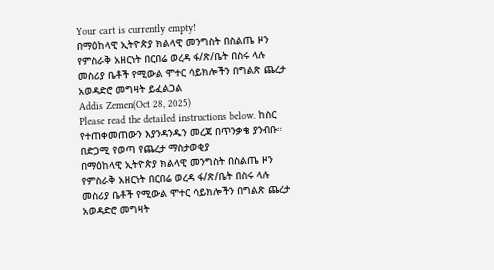Your cart is currently empty!
በማዕከላዊ ኢትዮጵያ ክልላዊ መንግስት በስልጤ ዞን የምስራቅ አዘርነት በርበሬ ወረዳ ፋ/ጽ/ቤት በስሩ ላሉ መስሪያ ቤቶች የሚውል ሞተር ሳይክሎችን በግልጽ ጨረታ አወዳድሮ መግዛት ይፈልጋል
Addis Zemen(Oct 28, 2025)
Please read the detailed instructions below. ከስር የተጠቀመጠውን እያንዳንዱን መረጃ በጥንቃቄ ያንብቡ።
በድጋሚ የወጣ የጨረታ ማስታወቂያ
በማዕከላዊ ኢትዮጵያ ክልላዊ መንግስት በስልጤ ዞን የምስራቅ አዘርነት በርበሬ ወረዳ ፋ/ጽ/ቤት በስሩ ላሉ መስሪያ ቤቶች የሚውል ሞተር ሳይክሎችን በግልጽ ጨረታ አወዳድሮ መግዛት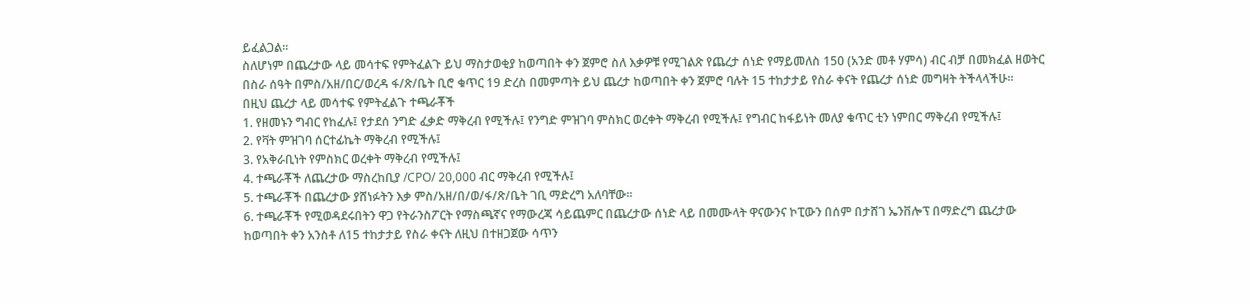ይፈልጋል፡፡
ስለሆነም በጨረታው ላይ መሳተፍ የምትፈልጉ ይህ ማስታወቂያ ከወጣበት ቀን ጀምሮ ስለ እቃዎቹ የሚገልጽ የጨረታ ሰነድ የማይመለስ 150 (አንድ መቶ ሃምሳ) ብር ብቻ በመክፈል ዘወትር በስራ ሰዓት በምስ/አዘ/በር/ወረዳ ፋ/ጽ/ቤት ቢሮ ቁጥር 19 ድረስ በመምጣት ይህ ጨረታ ከወጣበት ቀን ጀምሮ ባሉት 15 ተከታታይ የስራ ቀናት የጨረታ ሰነድ መግዛት ትችላላችሁ፡፡
በዚህ ጨረታ ላይ መሳተፍ የምትፈልጉ ተጫራቾች
1. የዘመኑን ግብር የከፈሉ፤ የታደሰ ንግድ ፈቃድ ማቅረብ የሚችሉ፤ የንግድ ምዝገባ ምስክር ወረቀት ማቅረብ የሚችሉ፤ የግብር ከፋይነት መለያ ቁጥር ቲን ነምበር ማቅረብ የሚችሉ፤
2. የቫት ምዝገባ ሰርተፊኬት ማቅረብ የሚችሉ፤
3. የአቅራቢነት የምስክር ወረቀት ማቅረብ የሚችሉ፤
4. ተጫራቾች ለጨረታው ማስረከቢያ /CPO/ 20,000 ብር ማቅረብ የሚችሉ፤
5. ተጫራቾች በጨረታው ያሸነፉትን እቃ ምስ/አዘ/በ/ወ/ፋ/ጽ/ቤት ገቢ ማድረግ አለባቸው፡፡
6. ተጫራቾች የሚወዳደሩበትን ዋጋ የትራንስፖርት የማስጫኛና የማውረጃ ሳይጨምር በጨረታው ሰነድ ላይ በመሙላት ዋናውንና ኮፒውን በሰም በታሸገ ኤንቨሎፕ በማድረግ ጨረታው ከወጣበት ቀን አንስቶ ለ15 ተከታታይ የስራ ቀናት ለዚህ በተዘጋጀው ሳጥን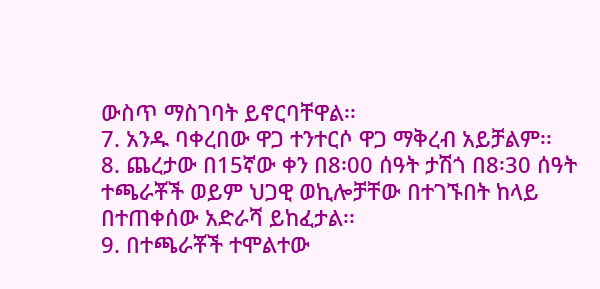ውስጥ ማስገባት ይኖርባቸዋል፡፡
7. አንዱ ባቀረበው ዋጋ ተንተርሶ ዋጋ ማቅረብ አይቻልም፡፡
8. ጨረታው በ15ኛው ቀን በ8፡00 ሰዓት ታሽጎ በ8፡30 ሰዓት ተጫራቾች ወይም ህጋዊ ወኪሎቻቸው በተገኙበት ከላይ በተጠቀሰው አድራሻ ይከፈታል፡፡
9. በተጫራቾች ተሞልተው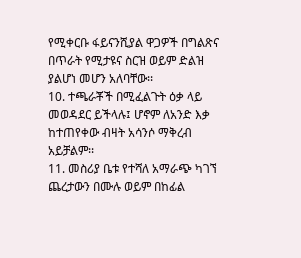የሚቀርቡ ፋይናንሺያል ዋጋዎች በግልጽና በጥራት የሚታዩና ስርዝ ወይም ድልዝ ያልሆነ መሆን አለባቸው፡፡
10. ተጫራቾች በሚፈልጉት ዕቃ ላይ መወዳደር ይችላሉ፤ ሆኖም ለአንድ እቃ ከተጠየቀው ብዛት አሳንሶ ማቅረብ አይቻልም፡፡
11. መስሪያ ቤቱ የተሻለ አማራጭ ካገኘ ጨረታውን በሙሉ ወይም በከፊል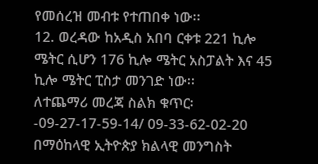የመሰረዝ መብቱ የተጠበቀ ነው፡፡
12. ወረዳው ከአዲስ አበባ ርቀቱ 221 ኪሎ ሜትር ሲሆን 176 ኪሎ ሜትር አስፓልት እና 45 ኪሎ ሜትር ፒስታ መንገድ ነው፡፡
ለተጨማሪ መረጃ ስልክ ቁጥር፡-09-27-17-59-14/ 09-33-62-02-20
በማዕከላዊ ኢትዮጵያ ክልላዊ መንግስት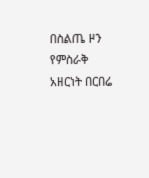በስልጤ ዞን የምስራቅ አዘርነት በርበሬ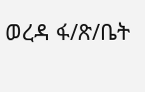ወረዳ ፋ/ጽ/ቤት